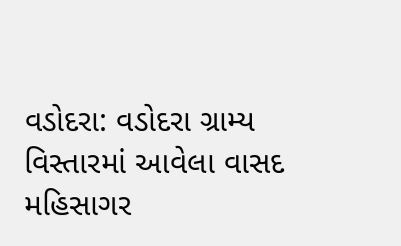વડોદરા: વડોદરા ગ્રામ્ય વિસ્તારમાં આવેલા વાસદ મહિસાગર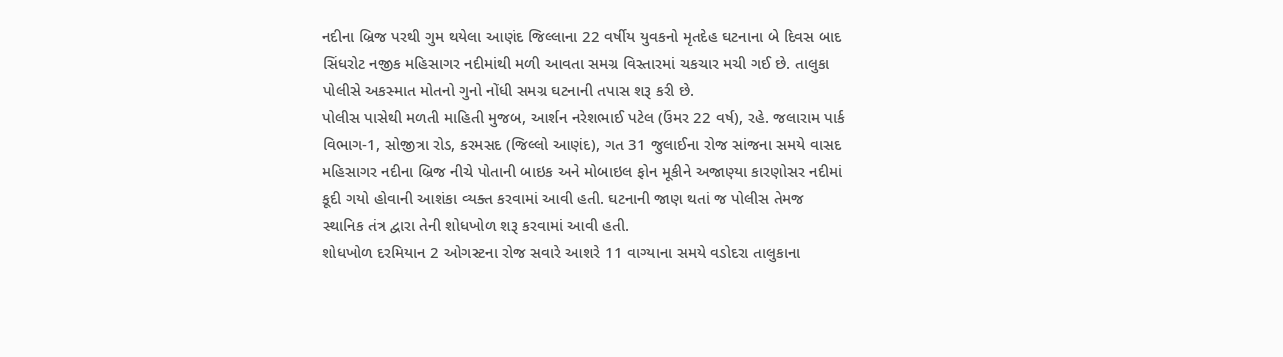નદીના બ્રિજ પરથી ગુમ થયેલા આણંદ જિલ્લાના 22 વર્ષીય યુવકનો મૃતદેહ ઘટનાના બે દિવસ બાદ સિંધરોટ નજીક મહિસાગર નદીમાંથી મળી આવતા સમગ્ર વિસ્તારમાં ચકચાર મચી ગઈ છે. તાલુકા પોલીસે અકસ્માત મોતનો ગુનો નોંધી સમગ્ર ઘટનાની તપાસ શરૂ કરી છે.
પોલીસ પાસેથી મળતી માહિતી મુજબ, આર્શન નરેશભાઈ પટેલ (ઉંમર 22 વર્ષ), રહે. જલારામ પાર્ક વિભાગ-1, સોજીત્રા રોડ, કરમસદ (જિલ્લો આણંદ), ગત 31 જુલાઈના રોજ સાંજના સમયે વાસદ મહિસાગર નદીના બ્રિજ નીચે પોતાની બાઇક અને મોબાઇલ ફોન મૂકીને અજાણ્યા કારણોસર નદીમાં કૂદી ગયો હોવાની આશંકા વ્યક્ત કરવામાં આવી હતી. ઘટનાની જાણ થતાં જ પોલીસ તેમજ સ્થાનિક તંત્ર દ્વારા તેની શોધખોળ શરૂ કરવામાં આવી હતી.
શોધખોળ દરમિયાન 2 ઓગસ્ટના રોજ સવારે આશરે 11 વાગ્યાના સમયે વડોદરા તાલુકાના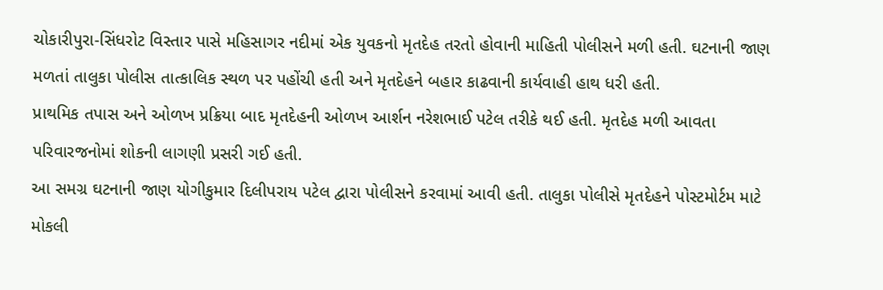ચોકારીપુરા-સિંધરોટ વિસ્તાર પાસે મહિસાગર નદીમાં એક યુવકનો મૃતદેહ તરતો હોવાની માહિતી પોલીસને મળી હતી. ઘટનાની જાણ મળતાં તાલુકા પોલીસ તાત્કાલિક સ્થળ પર પહોંચી હતી અને મૃતદેહને બહાર કાઢવાની કાર્યવાહી હાથ ધરી હતી.
પ્રાથમિક તપાસ અને ઓળખ પ્રક્રિયા બાદ મૃતદેહની ઓળખ આર્શન નરેશભાઈ પટેલ તરીકે થઈ હતી. મૃતદેહ મળી આવતા પરિવારજનોમાં શોકની લાગણી પ્રસરી ગઈ હતી.
આ સમગ્ર ઘટનાની જાણ યોગીકુમાર દિલીપરાય પટેલ દ્વારા પોલીસને કરવામાં આવી હતી. તાલુકા પોલીસે મૃતદેહને પોસ્ટમોર્ટમ માટે મોકલી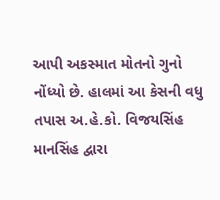આપી અકસ્માત મોતનો ગુનો નોંધ્યો છે. હાલમાં આ કેસની વધુ તપાસ અ.હે.કો. વિજયસિંહ માનસિંહ દ્વારા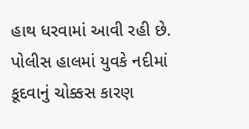હાથ ધરવામાં આવી રહી છે.
પોલીસ હાલમાં યુવકે નદીમાં કૂદવાનું ચોક્કસ કારણ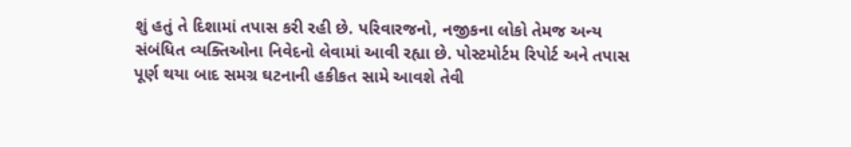શું હતું તે દિશામાં તપાસ કરી રહી છે. પરિવારજનો, નજીકના લોકો તેમજ અન્ય સંબંધિત વ્યક્તિઓના નિવેદનો લેવામાં આવી રહ્યા છે. પોસ્ટમોર્ટમ રિપોર્ટ અને તપાસ પૂર્ણ થયા બાદ સમગ્ર ઘટનાની હકીકત સામે આવશે તેવી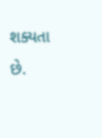શક્યતા છે.